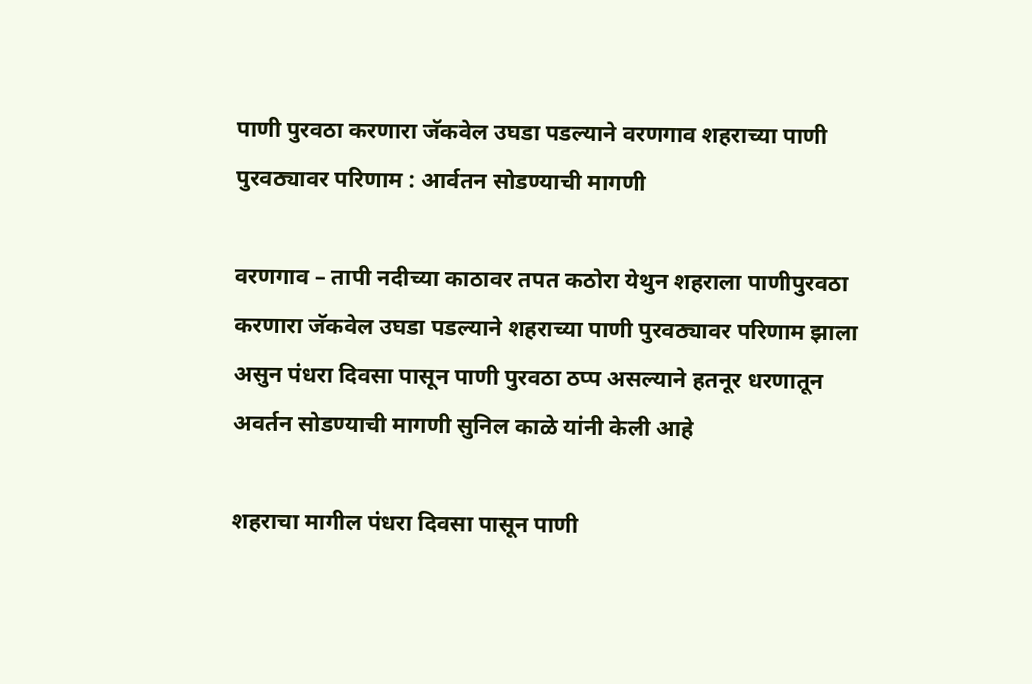पाणी पुरवठा करणारा जॅकवेल उघडा पडल्याने वरणगाव शहराच्या पाणी पुरवठ्यावर परिणाम : आर्वतन सोडण्याची मागणी

वरणगाव – तापी नदीच्या काठावर तपत कठोरा येथुन शहराला पाणीपुरवठा करणारा जॅकवेल उघडा पडल्याने शहराच्या पाणी पुरवठ्यावर परिणाम झाला असुन पंधरा दिवसा पासून पाणी पुरवठा ठप्प असल्याने हतनूर धरणातून अवर्तन सोडण्याची मागणी सुनिल काळे यांनी केली आहे

शहराचा मागील पंधरा दिवसा पासून पाणी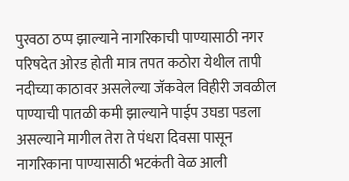पुरवठा ठप्प झाल्याने नागरिकाची पाण्यासाठी नगर परिषदेत ओरड होती मात्र तपत कठोरा येथील तापी नदीच्या काठावर असलेल्या जॅकवेल विहीरी जवळील पाण्याची पातळी कमी झाल्याने पाईप उघडा पडला असल्याने मागील तेरा ते पंधरा दिवसा पासून नागरिकाना पाण्यासाठी भटकंती वेळ आली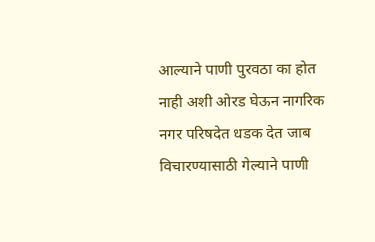आल्याने पाणी पुरवठा का होत नाही अशी ओरड घेऊन नागरिक नगर परिषदेत धडक देत जाब विचारण्यासाठी गेल्याने पाणी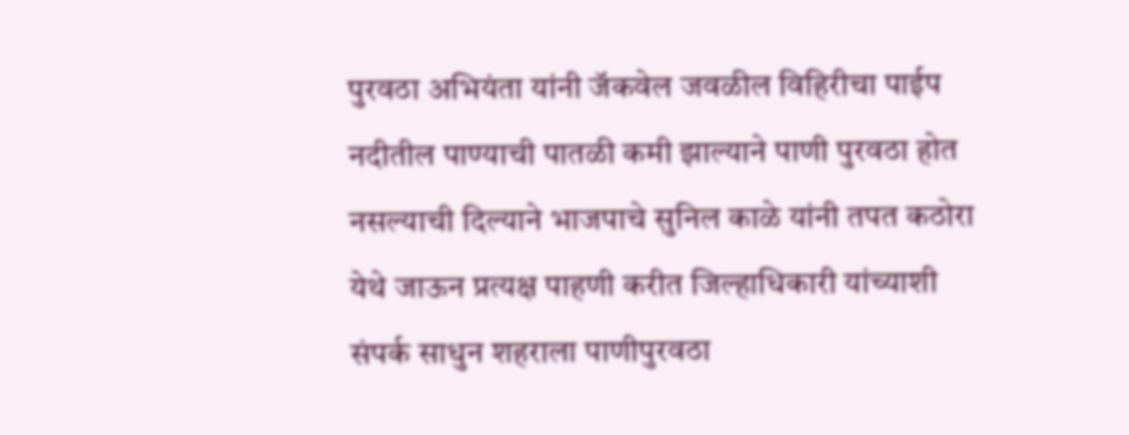पुरवठा अभियंता यांनी जॅकवेल जवळील विहिरीचा पाईप नदीतील पाण्याची पातळी कमी झाल्याने पाणी पुरवठा होत नसल्याची दिल्याने भाजपाचे सुनिल काळे यांनी तपत कठोरा येथे जाऊन प्रत्यक्ष पाहणी करीत जिल्हाधिकारी यांच्याशी संपर्क साधुन शहराला पाणीपुरवठा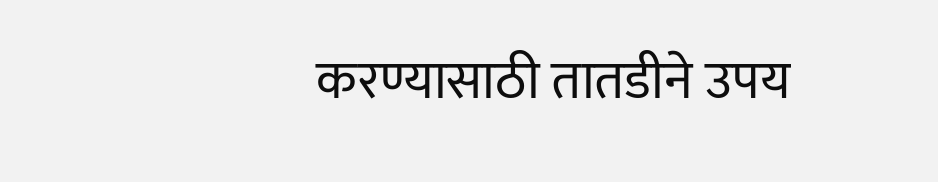करण्यासाठी तातडीने उपय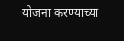योजना करण्याच्या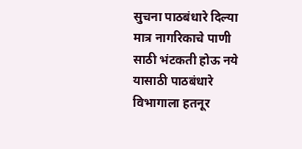सुचना पाठबंधारे दिल्या मात्र नागरिकाचे पाणी साठी भंटकती होऊ नये यासाठी पाठबंधारे विभागाला हतनूर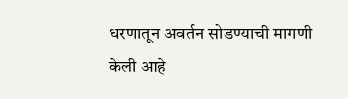धरणातून अवर्तन सोडण्याची मागणी केली आहे